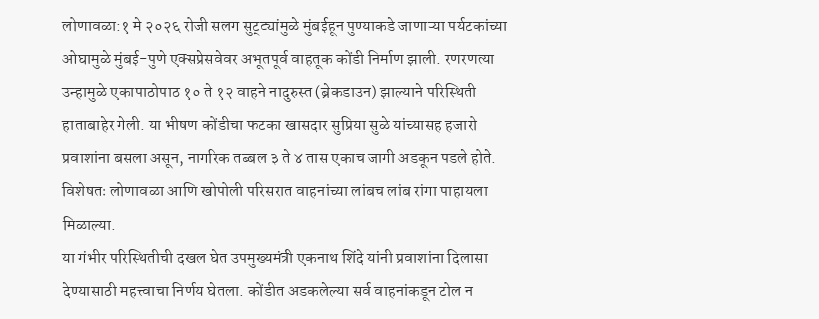लोणावळा:१ मे २०२६ रोजी सलग सुट्ट्यांमुळे मुंबईहून पुण्याकडे जाणाऱ्या पर्यटकांच्या ओघामुळे मुंबई-पुणे एक्सप्रेसवेवर अभूतपूर्व वाहतूक कोंडी निर्माण झाली. रणरणत्या उन्हामुळे एकापाठोपाठ १० ते १२ वाहने नादुरुस्त (ब्रेकडाउन) झाल्याने परिस्थिती हाताबाहेर गेली. या भीषण कोंडीचा फटका खासदार सुप्रिया सुळे यांच्यासह हजारो प्रवाशांना बसला असून, नागरिक तब्बल ३ ते ४ तास एकाच जागी अडकून पडले होते. विशेषतः लोणावळा आणि खोपोली परिसरात वाहनांच्या लांबच लांब रांगा पाहायला मिळाल्या.
या गंभीर परिस्थितीची दखल घेत उपमुख्यमंत्री एकनाथ शिंदे यांनी प्रवाशांना दिलासा देण्यासाठी महत्त्वाचा निर्णय घेतला. कोंडीत अडकलेल्या सर्व वाहनांकडून टोल न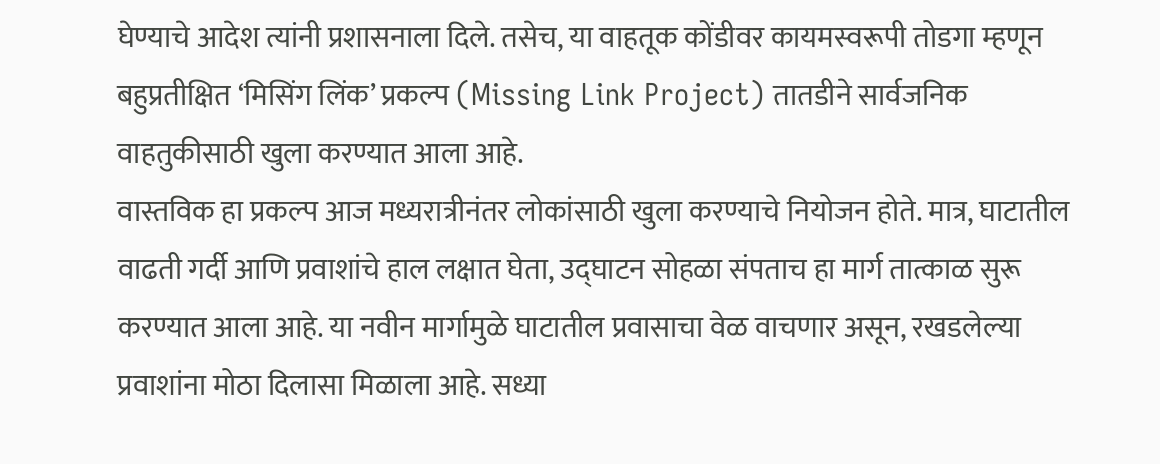घेण्याचे आदेश त्यांनी प्रशासनाला दिले. तसेच, या वाहतूक कोंडीवर कायमस्वरूपी तोडगा म्हणून बहुप्रतीक्षित ‘मिसिंग लिंक’ प्रकल्प (Missing Link Project) तातडीने सार्वजनिक वाहतुकीसाठी खुला करण्यात आला आहे.
वास्तविक हा प्रकल्प आज मध्यरात्रीनंतर लोकांसाठी खुला करण्याचे नियोजन होते. मात्र, घाटातील वाढती गर्दी आणि प्रवाशांचे हाल लक्षात घेता, उद्घाटन सोहळा संपताच हा मार्ग तात्काळ सुरू करण्यात आला आहे. या नवीन मार्गामुळे घाटातील प्रवासाचा वेळ वाचणार असून, रखडलेल्या प्रवाशांना मोठा दिलासा मिळाला आहे. सध्या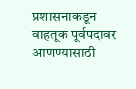प्रशासनाकडून वाहतूक पूर्वपदावर आणण्यासाठी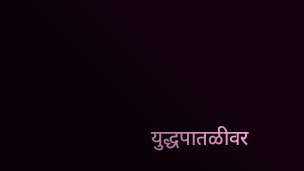युद्धपातळीवर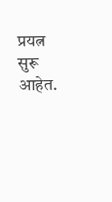प्रयत्न सुरू आहेत.